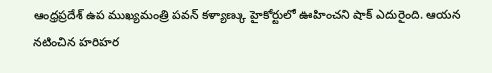ఆంధ్రప్రదేశ్ ఉప ముఖ్యమంత్రి పవన్ కళ్యాణ్కు హైకోర్టులో ఊహించని షాక్ ఎదురైంది. ఆయన నటించిన హరిహర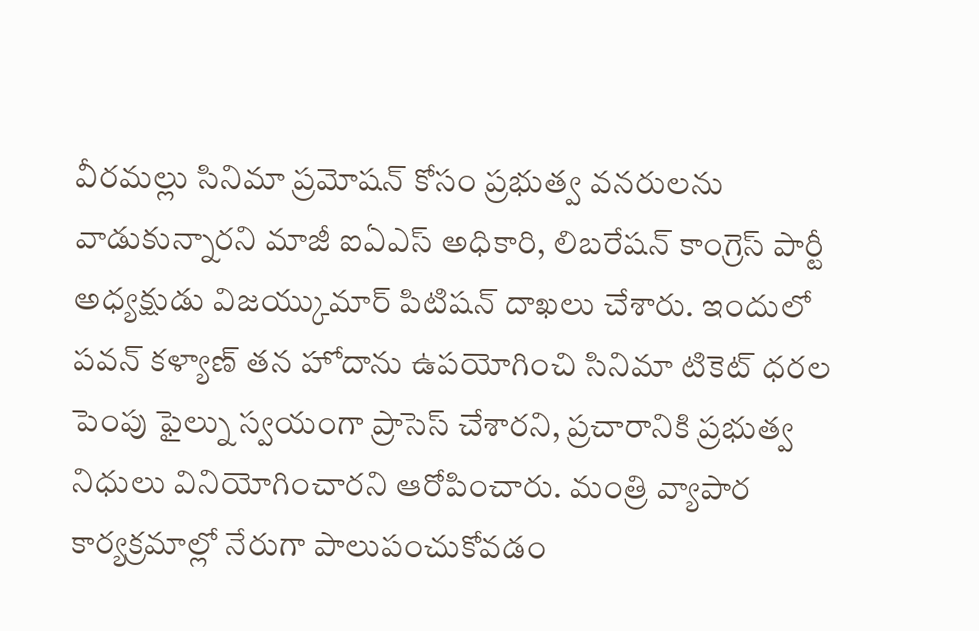వీరమల్లు సినిమా ప్రమోషన్ కోసం ప్రభుత్వ వనరులను వాడుకున్నారని మాజీ ఐఏఎస్ అధికారి, లిబరేషన్ కాంగ్రెస్ పార్టీ అధ్యక్షుడు విజయ్కుమార్ పిటిషన్ దాఖలు చేశారు. ఇందులో పవన్ కళ్యాణ్ తన హోదాను ఉపయోగించి సినిమా టికెట్ ధరల పెంపు ఫైల్ను స్వయంగా ప్రాసెస్ చేశారని, ప్రచారానికి ప్రభుత్వ నిధులు వినియోగించారని ఆరోపించారు. మంత్రి వ్యాపార కార్యక్రమాల్లో నేరుగా పాలుపంచుకోవడం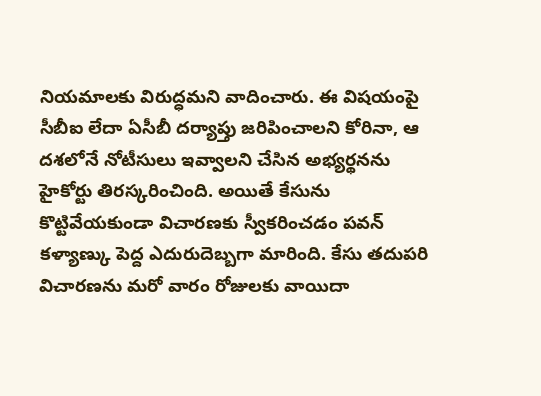నియమాలకు విరుద్ధమని వాదించారు. ఈ విషయంపై సీబీఐ లేదా ఏసీబీ దర్యాప్తు జరిపించాలని కోరినా, ఆ దశలోనే నోటీసులు ఇవ్వాలని చేసిన అభ్యర్థనను హైకోర్టు తిరస్కరించింది. అయితే కేసును కొట్టివేయకుండా విచారణకు స్వీకరించడం పవన్ కళ్యాణ్కు పెద్ద ఎదురుదెబ్బగా మారింది. కేసు తదుపరి విచారణను మరో వారం రోజులకు వాయిదా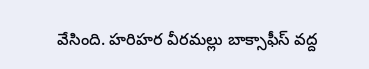వేసింది. హరిహర వీరమల్లు బాక్సాఫీస్ వద్ద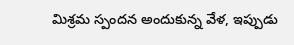మిశ్రమ స్పందన అందుకున్న వేళ, ఇప్పుడు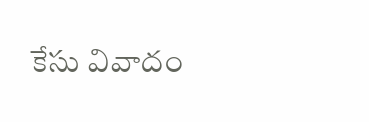కేసు వివాదం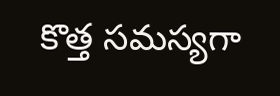కొత్త సమస్యగా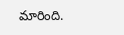మారింది.